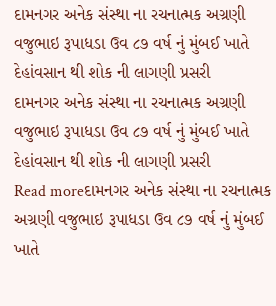દામનગર અનેક સંસ્થા ના રચનાત્મક અગ્રણી વજુભાઇ રૂપાધડા ઉવ ૮૭ વર્ષ નું મુંબઈ ખાતે દેહાંવસાન થી શોક ની લાગણી પ્રસરી
દામનગર અનેક સંસ્થા ના રચનાત્મક અગ્રણી વજુભાઇ રૂપાધડા ઉવ ૮૭ વર્ષ નું મુંબઈ ખાતે દેહાંવસાન થી શોક ની લાગણી પ્રસરી
Read moreદામનગર અનેક સંસ્થા ના રચનાત્મક અગ્રણી વજુભાઇ રૂપાધડા ઉવ ૮૭ વર્ષ નું મુંબઈ ખાતે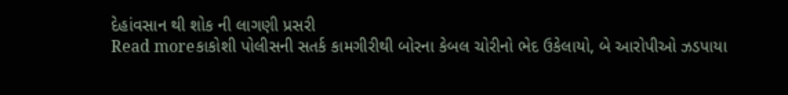દેહાંવસાન થી શોક ની લાગણી પ્રસરી
Read moreકાકોશી પોલીસની સતર્ક કામગીરીથી બોરના કેબલ ચોરીનો ભેદ ઉકેલાયો, બે આરોપીઓ ઝડપાયા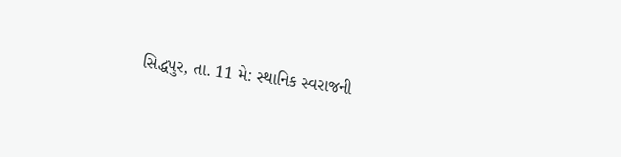સિદ્ધપુર, તા. 11 મે: સ્થાનિક સ્વરાજની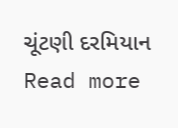ચૂંટણી દરમિયાન
Read more